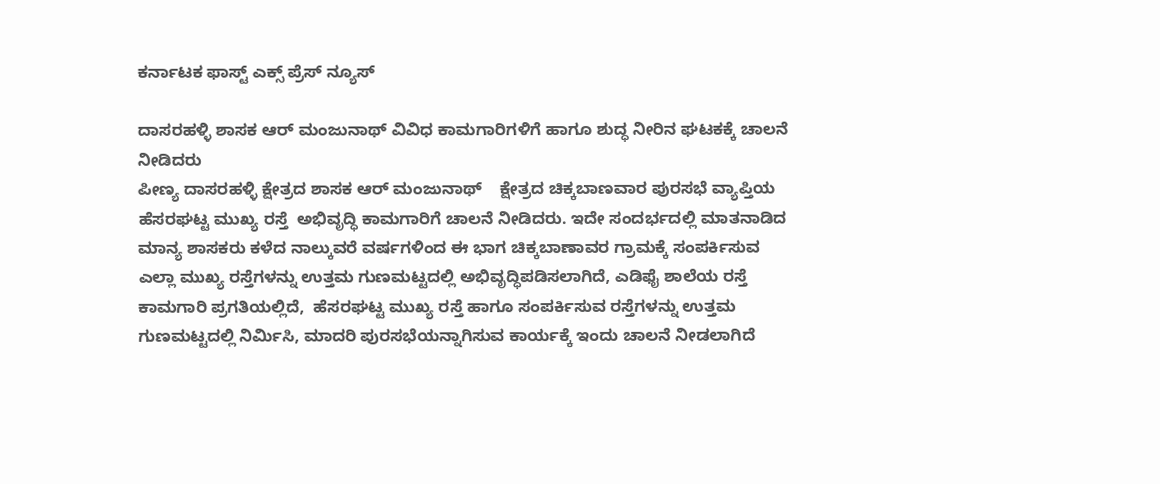ಕರ್ನಾಟಕ ಫಾಸ್ಟ್ ಎಕ್ಸ್ ಪ್ರೆಸ್ ನ್ಯೂಸ್

ದಾಸರಹಳ್ಳಿ ಶಾಸಕ ಆರ್ ಮಂಜುನಾಥ್ ವಿವಿಧ ಕಾಮಗಾರಿಗಳಿಗೆ ಹಾಗೂ ಶುದ್ಧ ನೀರಿನ ಘಟಕಕ್ಕೆ ಚಾಲನೆ ನೀಡಿದರು
ಪೀಣ್ಯ ದಾಸರಹಳ್ಳಿ ಕ್ಷೇತ್ರದ ಶಾಸಕ ಆರ್ ಮಂಜುನಾಥ್    ಕ್ಷೇತ್ರದ ಚಿಕ್ಕಬಾಣವಾರ ಪುರಸಭೆ ವ್ಯಾಪ್ತಿಯ ಹೆಸರಘಟ್ಟ ಮುಖ್ಯ ರಸ್ತೆ  ಅಭಿವೃದ್ಧಿ ಕಾಮಗಾರಿಗೆ ಚಾಲನೆ ನೀಡಿದರು. ಇದೇ ಸಂದರ್ಭದಲ್ಲಿ ಮಾತನಾಡಿದ ಮಾನ್ಯ ಶಾಸಕರು ಕಳೆದ ನಾಲ್ಕುವರೆ ವರ್ಷಗಳಿಂದ ಈ ಭಾಗ ಚಿಕ್ಕಬಾಣಾವರ ಗ್ರಾಮಕ್ಕೆ ಸಂಪರ್ಕಿಸುವ ಎಲ್ಲಾ ಮುಖ್ಯ ರಸ್ತೆಗಳನ್ನು ಉತ್ತಮ ಗುಣಮಟ್ಟದಲ್ಲಿ ಅಭಿವೃದ್ಧಿಪಡಿಸಲಾಗಿದೆ, ಎಡಿಫೈ ಶಾಲೆಯ ರಸ್ತೆ ಕಾಮಗಾರಿ ಪ್ರಗತಿಯಲ್ಲಿದೆ,  ಹೆಸರಘಟ್ಟ ಮುಖ್ಯ ರಸ್ತೆ ಹಾಗೂ ಸಂಪರ್ಕಿಸುವ ರಸ್ತೆಗಳನ್ನು ಉತ್ತಮ ಗುಣಮಟ್ಟದಲ್ಲಿ ನಿರ್ಮಿಸಿ, ಮಾದರಿ ಪುರಸಭೆಯನ್ನಾಗಿಸುವ ಕಾರ್ಯಕ್ಕೆ ಇಂದು ಚಾಲನೆ ನೀಡಲಾಗಿದೆ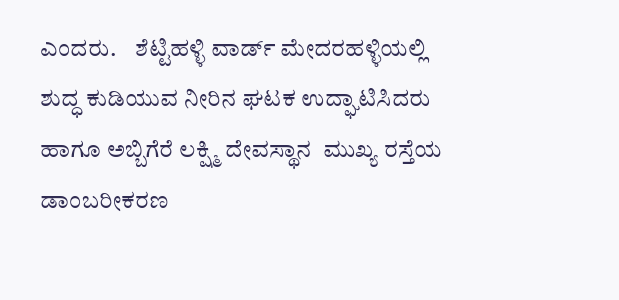ಎಂದರು.    ಶೆಟ್ಟಿಹಳ್ಳಿ ವಾರ್ಡ್ ಮೇದರಹಳ್ಳಿಯಲ್ಲಿ ಶುದ್ಧ ಕುಡಿಯುವ ನೀರಿನ ಘಟಕ ಉದ್ಘಾಟಿಸಿದರು ಹಾಗೂ ಅಬ್ಬಿಗೆರೆ ಲಕ್ಷ್ಮಿ ದೇವಸ್ಥಾನ  ಮುಖ್ಯ ರಸ್ತೆಯ ಡಾಂಬರೀಕರಣ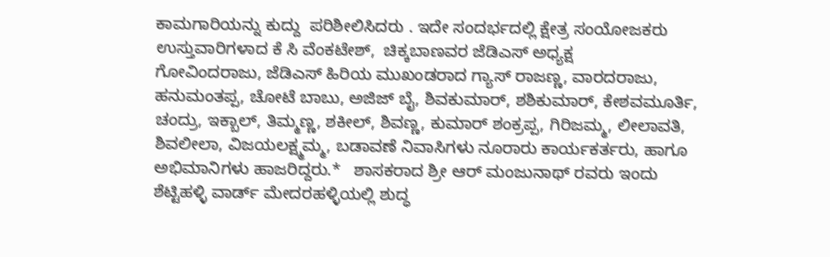ಕಾಮಗಾರಿಯನ್ನು ಕುದ್ದು  ಪರಿಶೀಲಿಸಿದರು . ಇದೇ ಸಂದರ್ಭದಲ್ಲಿ ಕ್ಷೇತ್ರ ಸಂಯೋಜಕರು ಉಸ್ತುವಾರಿಗಳಾದ ಕೆ ಸಿ ವೆಂಕಟೇಶ್,  ಚಿಕ್ಕಬಾಣವರ ಜೆಡಿಎಸ್ ಅಧ್ಯಕ್ಷ
ಗೋವಿಂದರಾಜು, ಜೆಡಿಎಸ್ ಹಿರಿಯ ಮುಖಂಡರಾದ ಗ್ಯಾಸ್ ರಾಜಣ್ಣ, ವಾರದರಾಜು, ಹನುಮಂತಪ್ಪ, ಚೋಟೆ ಬಾಬು, ಅಜಿಜ್ ಬೈ, ಶಿವಕುಮಾರ್, ಶಶಿಕುಮಾರ್, ಕೇಶವಮೂರ್ತಿ, ಚಂದ್ರು, ಇಕ್ಬಾಲ್, ತಿಮ್ಮಣ್ಣ, ಶಕೀಲ್, ಶಿವಣ್ಣ, ಕುಮಾರ್ ಶಂಕ್ರಪ್ಪ, ಗಿರಿಜಮ್ಮ, ಲೀಲಾವತಿ, ಶಿವಲೀಲಾ, ವಿಜಯಲಕ್ಷ್ಮಮ್ಮ, ಬಡಾವಣೆ ನಿವಾಸಿಗಳು ನೂರಾರು ಕಾರ್ಯಕರ್ತರು, ಹಾಗೂ ಅಭಿಮಾನಿಗಳು ಹಾಜರಿದ್ದರು.*   ಶಾಸಕರಾದ ಶ್ರೀ ಆರ್ ಮಂಜುನಾಥ್ ರವರು ಇಂದು  ಶೆಟ್ಟಿಹಳ್ಳಿ ವಾರ್ಡ್ ಮೇದರಹಳ್ಳಿಯಲ್ಲಿ ಶುದ್ಧ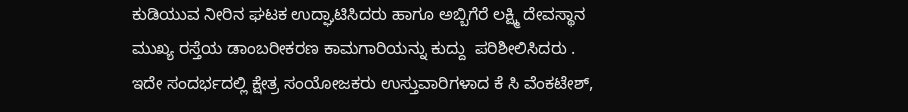ಕುಡಿಯುವ ನೀರಿನ ಘಟಕ ಉದ್ಘಾಟಿಸಿದರು ಹಾಗೂ ಅಬ್ಬಿಗೆರೆ ಲಕ್ಷ್ಮಿ ದೇವಸ್ಥಾನ  ಮುಖ್ಯ ರಸ್ತೆಯ ಡಾಂಬರೀಕರಣ ಕಾಮಗಾರಿಯನ್ನು ಕುದ್ದು  ಪರಿಶೀಲಿಸಿದರು . ಇದೇ ಸಂದರ್ಭದಲ್ಲಿ ಕ್ಷೇತ್ರ ಸಂಯೋಜಕರು ಉಸ್ತುವಾರಿಗಳಾದ ಕೆ ಸಿ ವೆಂಕಟೇಶ್,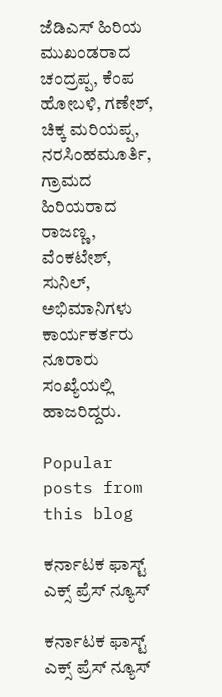ಜೆಡಿಎಸ್ ಹಿರಿಯ ಮುಖಂಡರಾದ ಚಂದ್ರಪ್ಪ, ಕೆಂಪ ಹೋಬಳಿ, ಗಣೇಶ್, ಚಿಕ್ಕ ಮರಿಯಪ್ಪ, ನರಸಿಂಹಮೂರ್ತಿ, ಗ್ರಾಮದ ಹಿರಿಯರಾದ  ರಾಜಣ್ಣ, ವೆಂಕಟೇಶ್, ಸುನಿಲ್, ಅಭಿಮಾನಿಗಳು ಕಾರ್ಯಕರ್ತರು ನೂರಾರು ಸಂಖ್ಯೆಯಲ್ಲಿ ಹಾಜರಿದ್ದರು.

Popular posts from this blog

ಕರ್ನಾಟಕ ಫಾಸ್ಟ್ ಎಕ್ಸ್ ಪ್ರೆಸ್ ನ್ಯೂಸ್

ಕರ್ನಾಟಕ ಫಾಸ್ಟ್ ಎಕ್ಸ್ ಪ್ರೆಸ್ ನ್ಯೂಸ್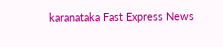karanataka Fast Express News